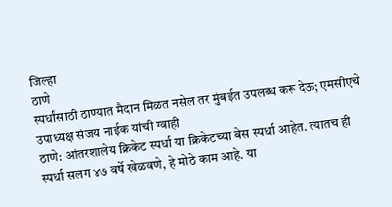जिल्हा
ठाणे
स्पर्धांसाठी ठाण्यात मैदान मिळत नसेल तर मुंबईत उपलब्ध करू देऊ; एमसीएचे उपाध्यक्ष संजय नाईक यांची ग्वाही
ठाणे: आंतरशालेय क्रिकेट स्पर्धा या क्रिकेटच्या बेस स्पर्धा आहेत. त्यातच ही स्पर्धा सलग ४७ वर्षे खेळवणे, हे मोठे काम आहे. या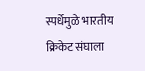स्पर्धेमुळे भारतीय क्रिकेट संघाला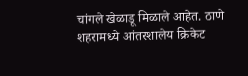चांगले खेळाडू मिळाले आहेत. ठाणे शहरामध्ये आंतरशालेय क्रिकेट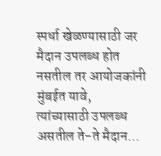स्पर्धा खेळण्यासाठी जर मैदान उपलब्ध होत नसतील तर आयोजकांनी मुंबईत यावे, त्यांच्यासाठी उपलब्ध असतील ते-ते मैदान...